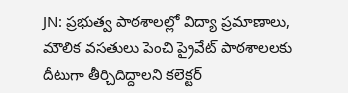JN: ప్రభుత్వ పాఠశాలల్లో విద్యా ప్రమాణాలు, మౌలిక వసతులు పెంచి ప్రైవేట్ పాఠశాలలకు దీటుగా తీర్చిదిద్దాలని కలెక్టర్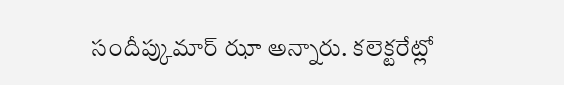సందీప్కుమార్ ఝా అన్నారు. కలెక్టరేట్లో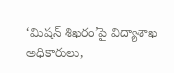‘మిషన్ శిఖరం’పై విద్యాశాఖ అధికారులు,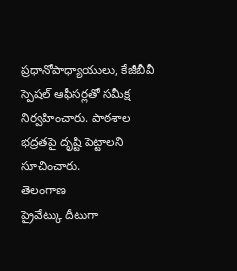ప్రధానోపాధ్యాయులు, కేజీబీవీ స్పెషల్ ఆఫీసర్లతో సమీక్ష నిర్వహించారు. పాఠశాల భద్రతపై దృష్టి పెట్టాలని సూచించారు.
తెలంగాణ
ప్రైవేట్కు దీటుగా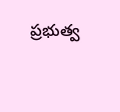ప్రభుత్వ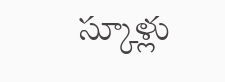స్కూళ్లు